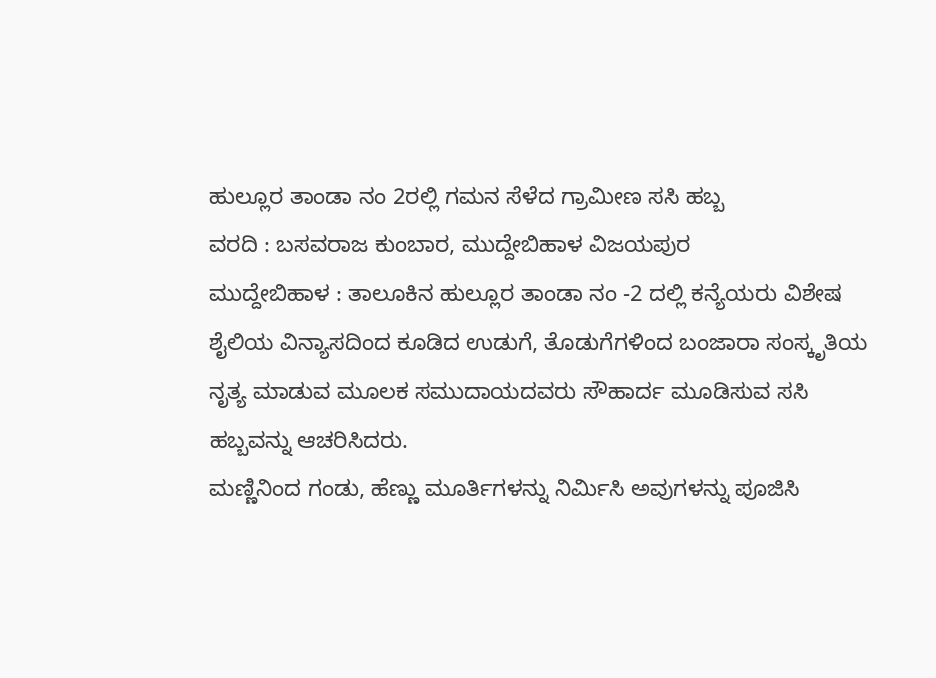ಹುಲ್ಲೂರ ತಾಂಡಾ ನಂ 2ರಲ್ಲಿ ಗಮನ ಸೆಳೆದ ಗ್ರಾಮೀಣ ಸಸಿ ಹಬ್ಬ
ವರದಿ : ಬಸವರಾಜ ಕುಂಬಾರ, ಮುದ್ದೇಬಿಹಾಳ ವಿಜಯಪುರ
ಮುದ್ದೇಬಿಹಾಳ : ತಾಲೂಕಿನ ಹುಲ್ಲೂರ ತಾಂಡಾ ನಂ -2 ದಲ್ಲಿ ಕನ್ಯೆಯರು ವಿಶೇಷ ಶೈಲಿಯ ವಿನ್ಯಾಸದಿಂದ ಕೂಡಿದ ಉಡುಗೆ, ತೊಡುಗೆಗಳಿಂದ ಬಂಜಾರಾ ಸಂಸ್ಕೃತಿಯ ನೃತ್ಯ ಮಾಡುವ ಮೂಲಕ ಸಮುದಾಯದವರು ಸೌಹಾರ್ದ ಮೂಡಿಸುವ ಸಸಿ ಹಬ್ಬವನ್ನು ಆಚರಿಸಿದರು.
ಮಣ್ಣಿನಿಂದ ಗಂಡು, ಹೆಣ್ಣು ಮೂರ್ತಿಗಳನ್ನು ನಿರ್ಮಿಸಿ ಅವುಗಳನ್ನು ಪೂಜಿಸಿ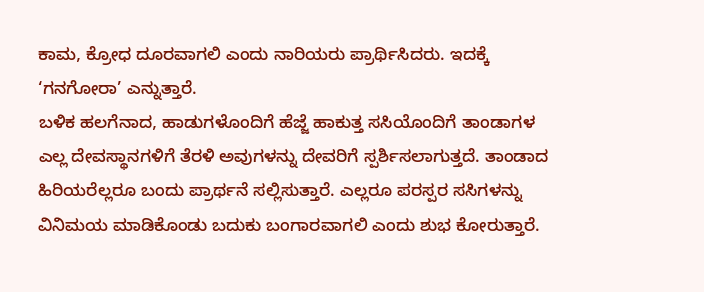ಕಾಮ, ಕ್ರೋಧ ದೂರವಾಗಲಿ ಎಂದು ನಾರಿಯರು ಪ್ರಾರ್ಥಿಸಿದರು. ಇದಕ್ಕೆ ‘ಗನಗೋರಾ’ ಎನ್ನುತ್ತಾರೆ.
ಬಳಿಕ ಹಲಗೆನಾದ, ಹಾಡುಗಳೊಂದಿಗೆ ಹೆಜ್ಜೆ ಹಾಕುತ್ತ ಸಸಿಯೊಂದಿಗೆ ತಾಂಡಾಗಳ ಎಲ್ಲ ದೇವಸ್ಥಾನಗಳಿಗೆ ತೆರಳಿ ಅವುಗಳನ್ನು ದೇವರಿಗೆ ಸ್ಪರ್ಶಿಸಲಾಗುತ್ತದೆ. ತಾಂಡಾದ ಹಿರಿಯರೆಲ್ಲರೂ ಬಂದು ಪ್ರಾರ್ಥನೆ ಸಲ್ಲಿಸುತ್ತಾರೆ. ಎಲ್ಲರೂ ಪರಸ್ಪರ ಸಸಿಗಳನ್ನು ವಿನಿಮಯ ಮಾಡಿಕೊಂಡು ಬದುಕು ಬಂಗಾರವಾಗಲಿ ಎಂದು ಶುಭ ಕೋರುತ್ತಾರೆ.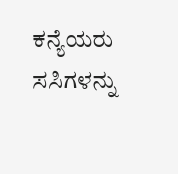ಕನ್ಯೆಯರು ಸಸಿಗಳನ್ನು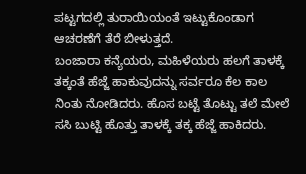ಪಟ್ಟಗದಲ್ಲಿ ತುರಾಯಿಯಂತೆ ಇಟ್ಟುಕೊಂಡಾಗ ಆಚರಣೆಗೆ ತೆರೆ ಬೀಳುತ್ತದೆ.
ಬಂಜಾರಾ ಕನ್ಯೆಯರು, ಮಹಿಳೆಯರು ಹಲಗೆ ತಾಳಕ್ಕೆ ತಕ್ಕಂತೆ ಹೆಜ್ಜೆ ಹಾಕುವುದನ್ನು ಸರ್ವರೂ ಕೆಲ ಕಾಲ ನಿಂತು ನೋಡಿದರು. ಹೊಸ ಬಟ್ಟೆ ತೊಟ್ಟು ತಲೆ ಮೇಲೆ ಸಸಿ ಬುಟ್ಟಿ ಹೊತ್ತು ತಾಳಕ್ಕೆ ತಕ್ಕ ಹೆಜ್ಜೆ ಹಾಕಿದರು.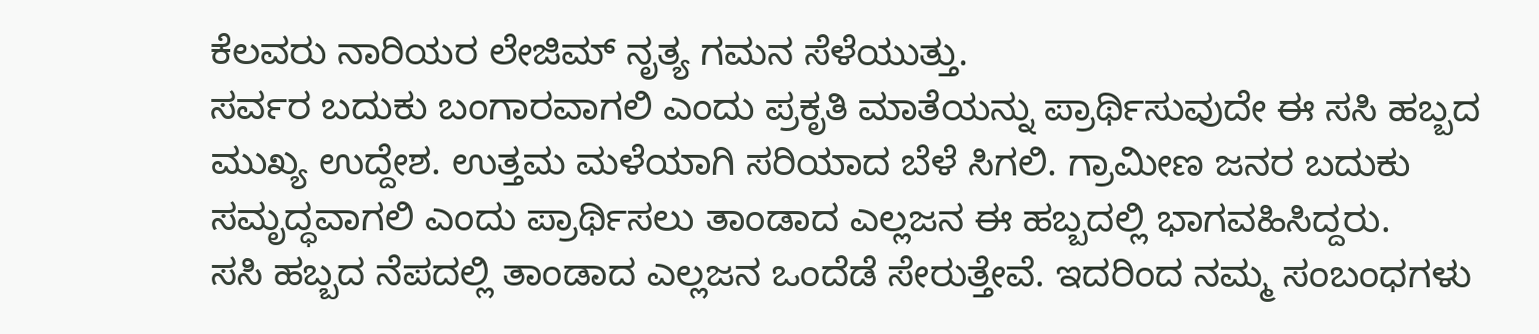ಕೆಲವರು ನಾರಿಯರ ಲೇಜಿಮ್ ನೃತ್ಯ ಗಮನ ಸೆಳೆಯುತ್ತು.
ಸರ್ವರ ಬದುಕು ಬಂಗಾರವಾಗಲಿ ಎಂದು ಪ್ರಕೃತಿ ಮಾತೆಯನ್ನು ಪ್ರಾರ್ಥಿಸುವುದೇ ಈ ಸಸಿ ಹಬ್ಬದ ಮುಖ್ಯ ಉದ್ದೇಶ. ಉತ್ತಮ ಮಳೆಯಾಗಿ ಸರಿಯಾದ ಬೆಳೆ ಸಿಗಲಿ. ಗ್ರಾಮೀಣ ಜನರ ಬದುಕು ಸಮೃದ್ಧವಾಗಲಿ ಎಂದು ಪ್ರಾರ್ಥಿಸಲು ತಾಂಡಾದ ಎಲ್ಲಜನ ಈ ಹಬ್ಬದಲ್ಲಿ ಭಾಗವಹಿಸಿದ್ದರು.
ಸಸಿ ಹಬ್ಬದ ನೆಪದಲ್ಲಿ ತಾಂಡಾದ ಎಲ್ಲಜನ ಒಂದೆಡೆ ಸೇರುತ್ತೇವೆ. ಇದರಿಂದ ನಮ್ಮ ಸಂಬಂಧಗಳು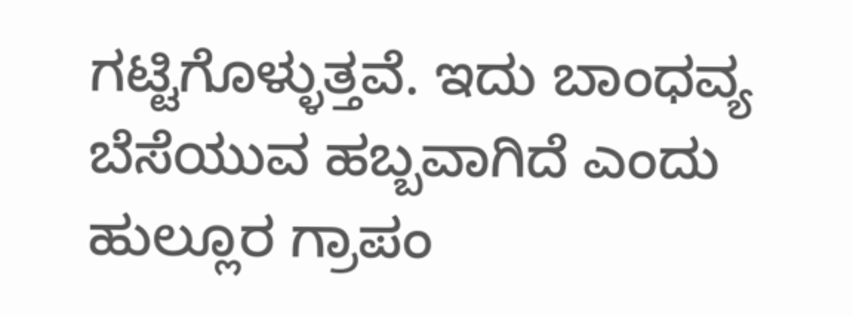ಗಟ್ಟಿಗೊಳ್ಳುತ್ತವೆ. ಇದು ಬಾಂಧವ್ಯ ಬೆಸೆಯುವ ಹಬ್ಬವಾಗಿದೆ ಎಂದು ಹುಲ್ಲೂರ ಗ್ರಾಪಂ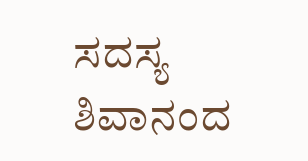ಸದಸ್ಯ ಶಿವಾನಂದ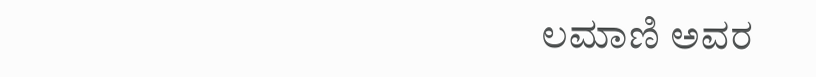ಲಮಾಣಿ ಅವರ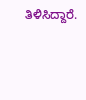ತಿಳಿಸಿದ್ದಾರೆ.